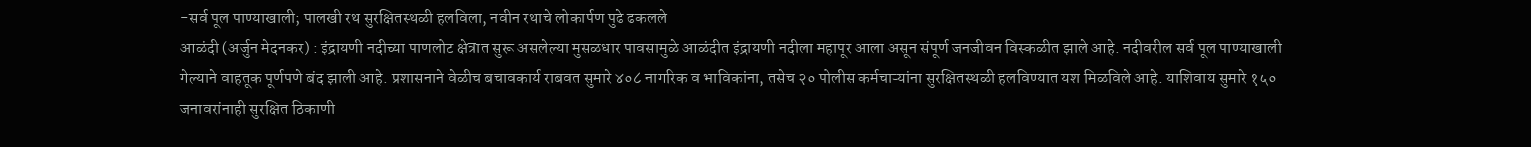-सर्व पूल पाण्याखाली; पालखी रथ सुरक्षितस्थळी हलविला, नवीन रथाचे लोकार्पण पुढे ढकलले
आळंदी (अर्जुन मेदनकर) : इंद्रायणी नदीच्या पाणलोट क्षेत्रात सुरू असलेल्या मुसळधार पावसामुळे आळंदीत इंद्रायणी नदीला महापूर आला असून संपूर्ण जनजीवन विस्कळीत झाले आहे. नदीवरील सर्व पूल पाण्याखाली गेल्याने वाहतूक पूर्णपणे बंद झाली आहे. प्रशासनाने वेळीच बचावकार्य राबवत सुमारे ४०८ नागरिक व भाविकांना, तसेच २० पोलीस कर्मचाऱ्यांना सुरक्षितस्थळी हलविण्यात यश मिळविले आहे. याशिवाय सुमारे १५० जनावरांनाही सुरक्षित ठिकाणी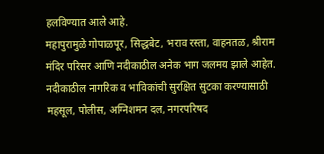हलविण्यात आले आहे.
महापुरामुळे गोपाळपूर, सिद्धबेट, भराव रस्ता, वाहनतळ, श्रीराम मंदिर परिसर आणि नदीकाठील अनेक भाग जलमय झाले आहेत. नदीकाठील नागरिक व भाविकांची सुरक्षित सुटका करण्यासाठी महसूल, पोलीस, अग्निशमन दल, नगरपरिषद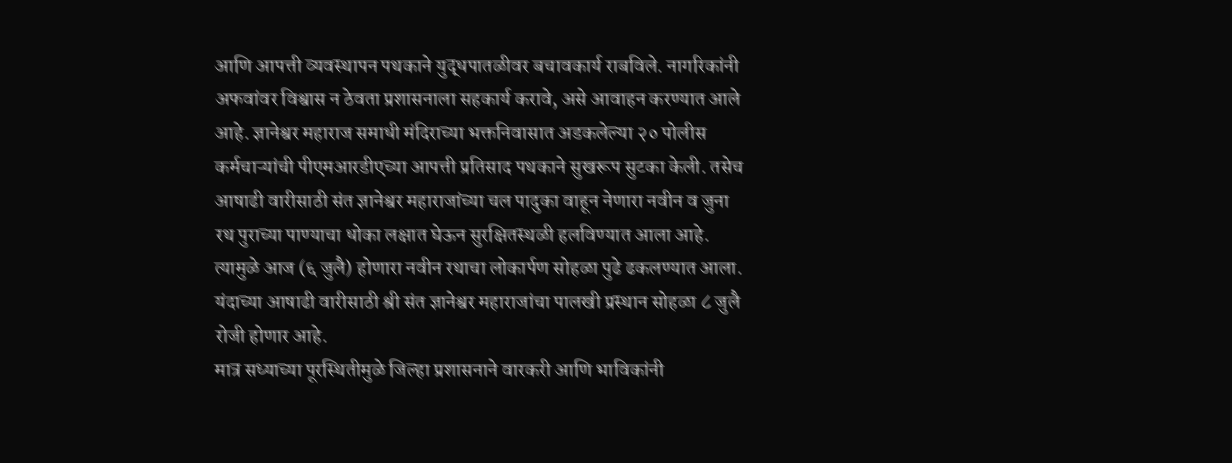आणि आपत्ती व्यवस्थापन पथकाने युद्धपातळीवर बचावकार्य राबविले. नागरिकांनी अफवांवर विश्वास न ठेवता प्रशासनाला सहकार्य करावे, असे आवाहन करण्यात आले आहे. ज्ञानेश्वर महाराज समाधी मंदिराच्या भक्तनिवासात अडकलेल्या २० पोलीस कर्मचाऱ्यांची पीएमआरडीएच्या आपत्ती प्रतिसाद पथकाने सुखरूप सुटका केली. तसेच आषाढी वारीसाठी संत ज्ञानेश्वर महाराजांच्या चल पादुका वाहून नेणारा नवीन व जुना रथ पुराच्या पाण्याचा धोका लक्षात घेऊन सुरक्षितस्थळी हलविण्यात आला आहे. त्यामुळे आज (६ जुलै) होणारा नवीन रथाचा लोकार्पण सोहळा पुढे ढकलण्यात आला. यंदाच्या आषाढी वारीसाठी श्री संत ज्ञानेश्वर महाराजांचा पालखी प्रस्थान सोहळा ८ जुलै रोजी होणार आहे.
मात्र सध्याच्या पूरस्थितीमुळे जिल्हा प्रशासनाने वारकरी आणि भाविकांनी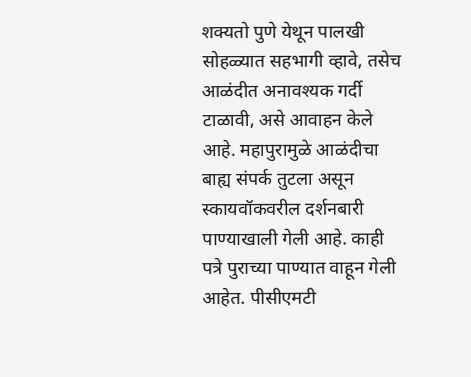शक्यतो पुणे येथून पालखी सोहळ्यात सहभागी व्हावे, तसेच आळंदीत अनावश्यक गर्दी टाळावी, असे आवाहन केले आहे. महापुरामुळे आळंदीचा बाह्य संपर्क तुटला असून स्कायवॉकवरील दर्शनबारी पाण्याखाली गेली आहे. काही पत्रे पुराच्या पाण्यात वाहून गेली आहेत. पीसीएमटी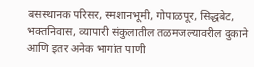बसस्थानक परिसर, स्मशानभूमी, गोपाळपूर, सिद्धबेट, भक्तनिवास, व्यापारी संकुलातील तळमजल्यावरील दुकाने आणि इतर अनेक भागांत पाणी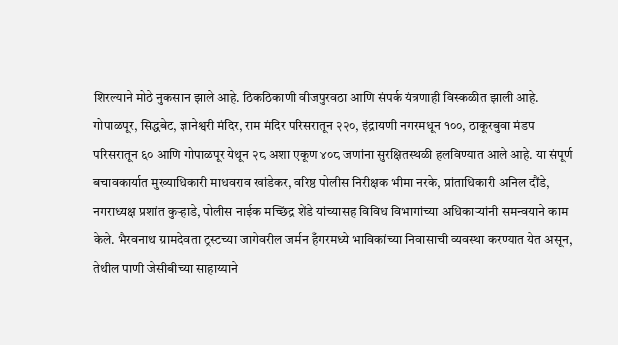शिरल्याने मोठे नुकसान झाले आहे. ठिकठिकाणी वीजपुरवठा आणि संपर्क यंत्रणाही विस्कळीत झाली आहे.
गोपाळपूर, सिद्धबेट, ज्ञानेश्वरी मंदिर, राम मंदिर परिसरातून २२०, इंद्रायणी नगरमधून १००, ठाकूरबुवा मंडप परिसरातून ६० आणि गोपाळपूर येथून २८ अशा एकूण ४०८ जणांना सुरक्षितस्थळी हलविण्यात आले आहे. या संपूर्ण बचावकार्यात मुख्याधिकारी माधवराव खांडेकर, वरिष्ठ पोलीस निरीक्षक भीमा नरके, प्रांताधिकारी अनिल दौंडे, नगराध्यक्ष प्रशांत कुऱ्हाडे, पोलीस नाईक मच्छिंद्र शेंडे यांच्यासह विविध विभागांच्या अधिकाऱ्यांनी समन्वयाने काम केले. भैरवनाथ ग्रामदेवता ट्रस्टच्या जागेवरील जर्मन हँगरमध्ये भाविकांच्या निवासाची व्यवस्था करण्यात येत असून, तेथील पाणी जेसीबीच्या साहाय्याने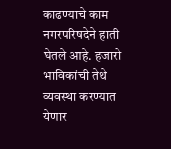काढण्याचे काम नगरपरिषदेने हाती घेतले आहे. हजारो भाविकांची तेथे व्यवस्था करण्यात येणार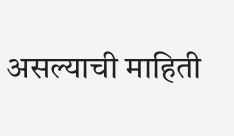असल्याची माहिती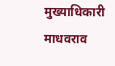मुख्याधिकारी माधवराव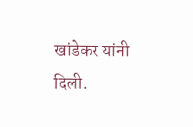खांडेकर यांनी दिली.